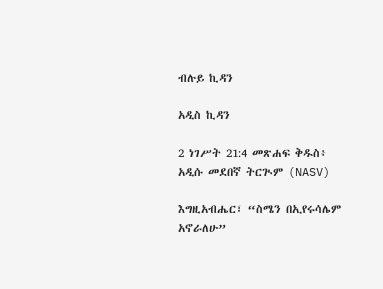ብሉይ ኪዳን

አዲስ ኪዳን

2 ነገሥት 21:4 መጽሐፍ ቅዱስ፥ አዲሱ መደበኛ ትርጒም (NASV)

እግዚአብሔር፣ “ስሜን በኢየሩሳሌም አኖራለሁ”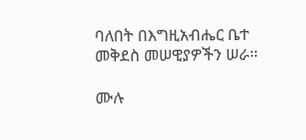ባለበት በእግዚአብሔር ቤተ መቅደስ መሠዊያዎችን ሠራ።

ሙሉ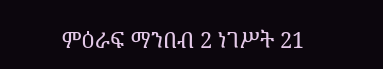ምዕራፍ ማንበብ 2 ነገሥት 21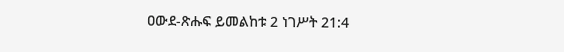ዐውደ-ጽሑፍ ይመልከቱ 2 ነገሥት 21:4